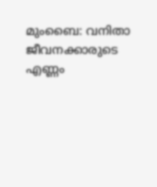മുംബൈ: വനിതാ ജീവനക്കാരുടെ എണ്ണം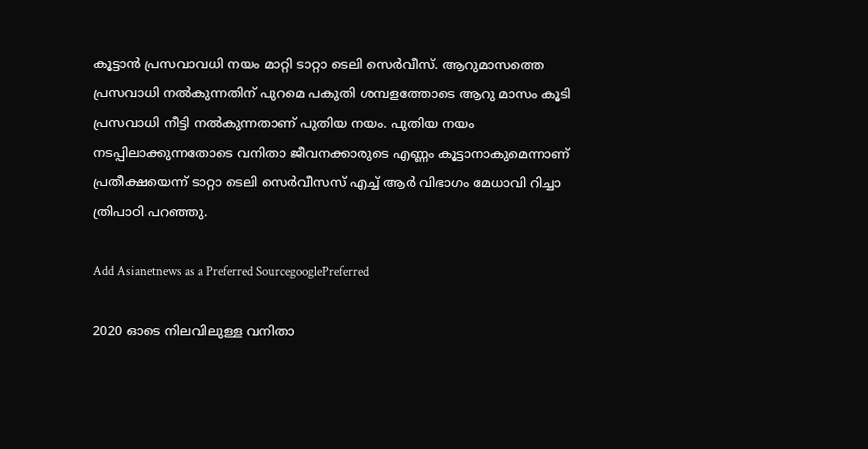കൂട്ടാന്‍ പ്രസവാവധി നയം മാറ്റി ടാറ്റാ ടെലി സെര്‍വീസ്. ആറുമാസത്തെ പ്രസവാധി നല്‍കുന്നതിന് പുറമെ പകുതി ശമ്പളത്തോടെ ആറു മാസം കൂടി പ്രസവാധി നീട്ടി നല്‍കുന്നതാണ് പുതിയ നയം. പുതിയ നയം നടപ്പിലാക്കുന്നതോടെ വനിതാ ജീവനക്കാരുടെ എണ്ണം കൂട്ടാനാകുമെന്നാണ് പ്രതീക്ഷയെന്ന് ടാറ്റാ ടെലി സെര്‍വീസസ് എച്ച് ആര്‍ വിഭാഗം മേധാവി റിച്ചാ ത്രിപാഠി പറഞ്ഞു.

Add Asianetnews as a Preferred SourcegooglePreferred

2020 ഓടെ നിലവിലുള്ള വനിതാ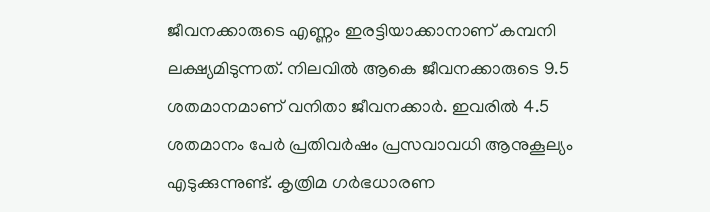ജീവനക്കാരുടെ എണ്ണം ഇരട്ടിയാക്കാനാണ് കമ്പനി ലക്ഷ്യമിടുന്നത്. നിലവില്‍ ആകെ ജീവനക്കാരുടെ 9.5 ശതമാനമാണ് വനിതാ ജീവനക്കാര്‍. ഇവരില്‍ 4.5 ശതമാനം പേര്‍ പ്രതിവര്‍ഷം പ്രസവാവധി ആനുകൂല്യം എടുക്കുന്നുണ്ട്. കൃത്രിമ ഗര്‍ഭധാരണ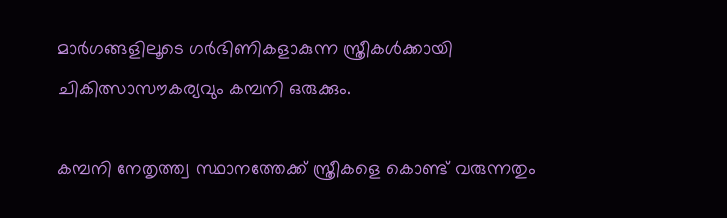മാര്‍ഗങ്ങളിലൂടെ ഗര്‍ഭിണികളാകുന്ന സ്ത്രീകള്‍ക്കായി ചികിത്സാസൗകര്യവും കമ്പനി ഒരുക്കും.

കമ്പനി നേതൃത്ത്വ സ്ഥാനത്തേക്ക് സ്ത്രീകളെ കൊണ്ട് വരുന്നതും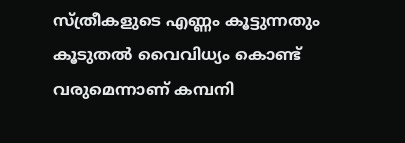സ്ത്രീകളുടെ എണ്ണം കൂട്ടുന്നതും കൂടുതല്‍ വൈവിധ്യം കൊണ്ട് വരുമെന്നാണ് കമ്പനി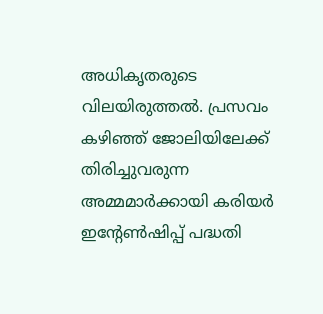അധികൃതരുടെ വിലയിരുത്തല്‍. പ്രസവം കഴിഞ്ഞ് ജോലിയിലേക്ക് തിരിച്ചുവരുന്ന അമ്മമാര്‍ക്കായി കരിയര്‍ ഇന്റേണ്‍ഷിപ്പ് പദ്ധതി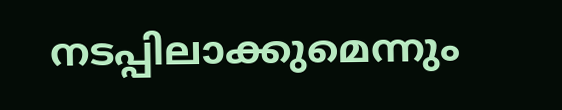നടപ്പിലാക്കുമെന്നും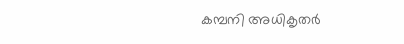കമ്പനി അധികൃതര്‍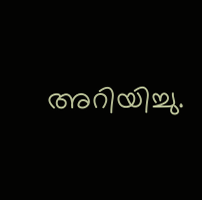അറിയിച്ചു.